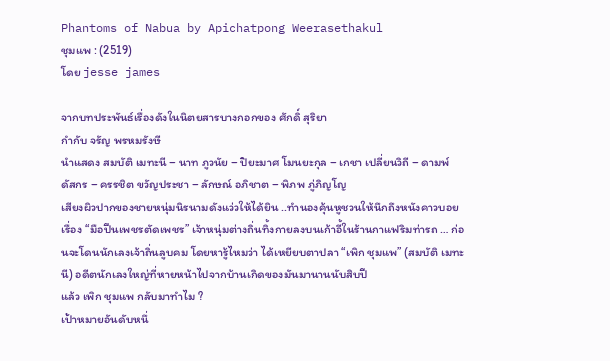Phantoms of Nabua by Apichatpong Weerasethakul
ชุมแพ : (2519)
โดย jesse james

จากบทประพันธ์เรื่องดังในนิตยสารบางกอกของ ศักดิ์ สุริยา
กำกับ จรัญ พรหมรังษี
นำแสดง สมบัติ เมทะนี – นาท ภูวนัย – ปิยะมาศ โมนยะกุล – เกชา เปลี่ยนวิถี – ดามพ์ ดัสกร – ครรชิต ขวัญประชา – ลักษณ์ อภิชาต – พิภพ ภู่ภิญโญ
เสียงผิวปากของชายหนุ่มนิรนามดังแว่วให้ได้ยิน ..ทำนองคุ้นหูชวนให้นึกถึงหนังคาวบอยเรื่อง “มือปืนเพชรตัดเพชร” เจ้าหนุ่มต่างถิ่นทิ้งกายลงบนเก้าอี้ในร้านกาแฟริมท่ารถ … ก่อนจะโดนนักเลงเจ้าถิ่นลูบคม โดยหารู้ไหมว่า ได้เหยียบตาปลา “เพิก ชุมแพ” (สมบัติ เมทะนี) อดีตนักเลงใหญ่ที่หายหน้าไปจากบ้านเกิดของมันมานานนับสิบปี
แล้ว เพิก ชุมแพ กลับมาทำไม ?
เป้าหมายอันดับหนึ่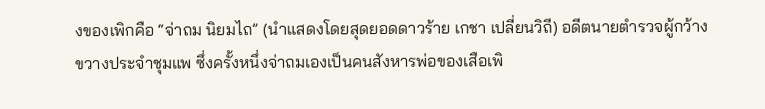งของเพิกคือ “จ่าถม นิยมไถ” (นำแสดงโดยสุดยอดดาวร้าย เกชา เปลี่ยนวิถี) อดีตนายตำรวจผู้กว้างขวางประจำชุมแพ ซึ่งครั้งหนึ่งจ่าถมเองเป็นคนสังหารพ่อของเสือเพิ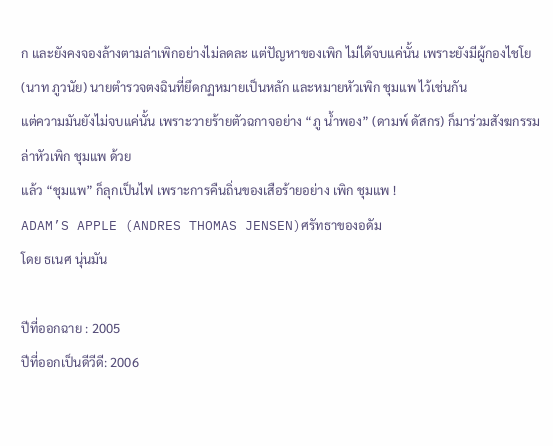ก และยังคงจองล้างตามล่าเพิกอย่างไม่ลดละ แต่ปัญหาของเพิก ไม่ได้จบแค่นั้น เพราะยังมีผู้กองไชโย (นาท ภูวนัย) นายตำรวจตงฉินที่ยึดกฏหมายเป็นหลัก และหมายหัวเพิก ชุมแพ ไว้เช่นกัน
แต่ความมันยังไม่จบแค่นั้น เพราะวายร้ายตัวฉกาจอย่าง “ภู น้ำพอง” (ดามพ์ ดัสกร) ก็มาร่วมสังฆกรรมล่าหัวเพิก ชุมแพ ด้วย
แล้ว “ชุมแพ” ก็ลุกเป็นไฟ เพราะการคืนถิ่นของเสือร้ายอย่าง เพิก ชุมแพ !
ADAM’S APPLE (ANDRES THOMAS JENSEN)ศรัทธาของอดัม
โดย ธเนศ นุ่นมัน

ปีที่ออกฉาย : 2005
ปีที่ออกเป็นดีวีดี: 2006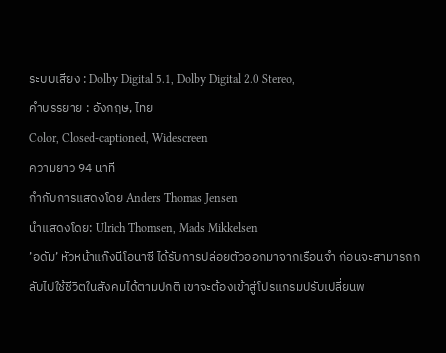ระบบเสียง : Dolby Digital 5.1, Dolby Digital 2.0 Stereo,
คำบรรยาย : อังกฤษ, ไทย
Color, Closed-captioned, Widescreen
ความยาว 94 นาที
กำกับการแสดงโดย Anders Thomas Jensen
นำแสดงโดย: Ulrich Thomsen, Mads Mikkelsen
’อดัม’ หัวหน้าแก๊งนีโอนาซี ได้รับการปล่อยตัวออกมาจากเรือนจำ ก่อนจะสามารถกลับไปใช้ชีวิตในสังคมได้ตามปกติ เขาจะต้องเข้าสู่โปรแกรมปรับเปลี่ยนพ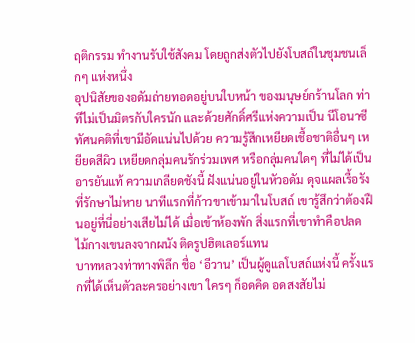ฤติกรรม ทำงานรับใช้สังคม โดยถูกส่งตัวไปยังโบสถ์ในชุมชนเล็กๆ แห่งหนึ่ง
อุปนิสัยของอดัมถ่ายทอดอยู่บนใบหน้า ของมนุษย์กร้านโลก ท่าทีไม่เป็นมิตรกับใครนัก และด้วยศักดิ์ศรีแห่งความเป็น นีโอนาซี ทัศนคติที่เขามีอัดแน่นไปด้วย ความรู้สึกเหยียดเชื้อชาติอื่นๆ เหยียดสีผิว เหยียดกลุ่มคนรักร่วมเพศ หรือกลุ่มคนใดๆ ที่ไม่ได้เป็นอารยันแท้ ความเกลียดชังนี้ ฝังแน่นอยู่ในหัวอดัม ดุจแผลเรื้อรังที่รักษาไม่หาย นาทีแรกที่ก้าวขาเข้ามาในโบสถ์ เขารู้สึกว่าต้องฝืนอยู่ที่นี่อย่างเสียไม่ได้ เมื่อเข้าห้องพัก สิ่งแรกที่เขาทำคือปลดไม้กางเขนลงจากผนัง ติดรูปฮิตเลอร์แทน
บาทหลวงท่าทางพิลึก ชื่อ ‘อีวาน’ เป็นผู้ดูแลโบสถ์แห่งนี้ ครั้งแรกที่ได้เห็นตัวละครอย่างเขา ใครๆ ก็อดคิด อดสงสัยไม่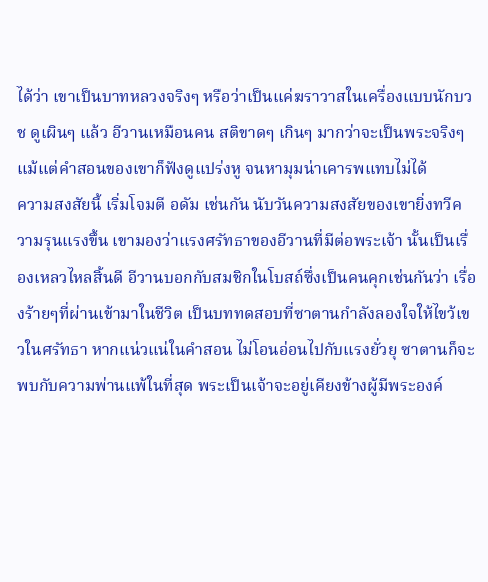ได้ว่า เขาเป็นบาทหลวงจริงๆ หรือว่าเป็นแค่ฆราวาสในเครื่องแบบนักบวช ดูเผินๆ แล้ว อีวานเหมือนคน สติขาดๆ เกินๆ มากว่าจะเป็นพระจริงๆ แม้แต่คำสอนของเขาก็ฟังดูแปร่งหู จนหามุมน่าเคารพแทบไม่ได้
ความสงสัยนี้ เริ่มโจมตี อดัม เช่นกัน นับวันความสงสัยของเขายิ่งทวีความรุนแรงขึ้น เขามองว่าแรงศรัทธาของอีวานที่มีต่อพระเจ้า นั้นเป็นเรื่องเหลวไหลสิ้นดี อีวานบอกกับสมชิกในโบสถ์ซึ่งเป็นคนคุกเช่นกันว่า เรื่องร้ายๆที่ผ่านเข้ามาในชีวิต เป็นบททดสอบที่ซาตานกำลังลองใจให้ไขว้เขวในศรัทธา หากแน่วแน่ในคำสอน ไม่โอนอ่อนไปกับแรงยั่วยุ ซาตานก็จะพบกับความพ่านแพ้ในที่สุด พระเป็นเจ้าจะอยู่เคียงข้างผู้มีพระองค์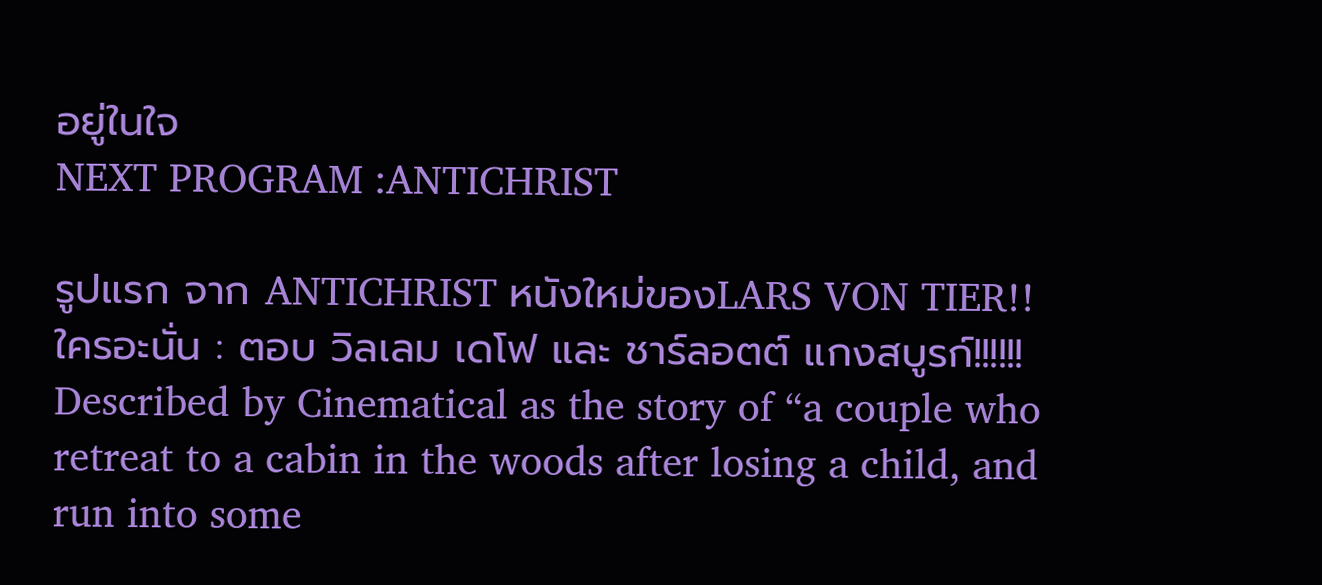อยู่ในใจ
NEXT PROGRAM :ANTICHRIST

รูปแรก จาก ANTICHRIST หนังใหม่ของLARS VON TIER!!
ใครอะนั่น : ตอบ วิลเลม เดโฟ และ ชาร์ลอตต์ แกงสบูรก์!!!!!!
Described by Cinematical as the story of “a couple who retreat to a cabin in the woods after losing a child, and run into some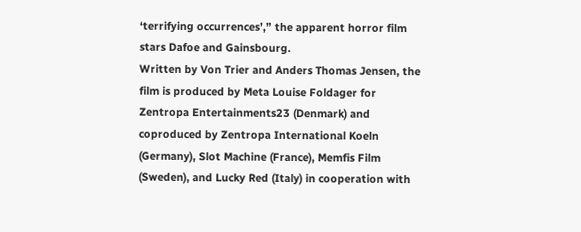‘terrifying occurrences’,” the apparent horror film stars Dafoe and Gainsbourg.
Written by Von Trier and Anders Thomas Jensen, the film is produced by Meta Louise Foldager for Zentropa Entertainments23 (Denmark) and coproduced by Zentropa International Koeln (Germany), Slot Machine (France), Memfis Film (Sweden), and Lucky Red (Italy) in cooperation with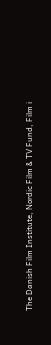The Danish Film Institute, Nordic Film & TV Fund, Film i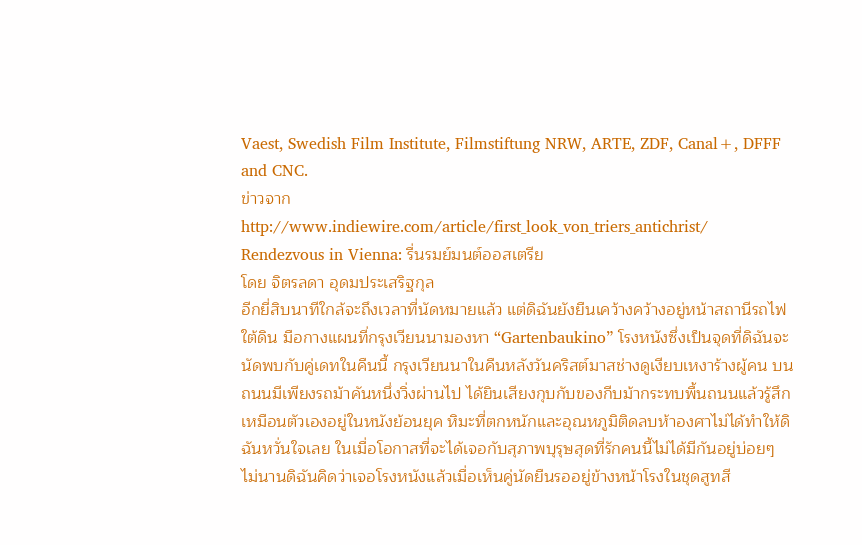Vaest, Swedish Film Institute, Filmstiftung NRW, ARTE, ZDF, Canal+, DFFF and CNC.
ข่าวจาก
http://www.indiewire.com/article/first_look_von_triers_antichrist/
Rendezvous in Vienna: รื่นรมย์มนต์ออสเตรีย
โดย จิตรลดา อุดมประเสริฐกุล
อีกยี่สิบนาทีใกล้จะถึงเวลาที่นัดหมายแล้ว แต่ดิฉันยังยืนเคว้างคว้างอยู่หน้าสถานีรถไฟใต้ดิน มือกางแผนที่กรุงเวียนนามองหา “Gartenbaukino” โรงหนังซึ่งเป็นจุดที่ดิฉันจะนัดพบกับคู่เดทในคืนนี้ กรุงเวียนนาในคืนหลังวันคริสต์มาสช่างดูเงียบเหงาร้างผู้คน บนถนนมีเพียงรถม้าคันหนึ่งวิ่งผ่านไป ได้ยินเสียงกุบกับของกีบม้ากระทบพื้นถนนแล้วรู้สึกเหมือนตัวเองอยู่ในหนังย้อนยุค หิมะที่ตกหนักและอุณหภูมิติดลบห้าองศาไม่ได้ทำให้ดิฉันหวั่นใจเลย ในเมื่อโอกาสที่จะได้เจอกับสุภาพบุรุษสุดที่รักคนนี้ไม่ได้มีกันอยู่บ่อยๆ
ไม่นานดิฉันคิดว่าเจอโรงหนังแล้วเมื่อเห็นคู่นัดยืนรออยู่ข้างหน้าโรงในชุดสูทสี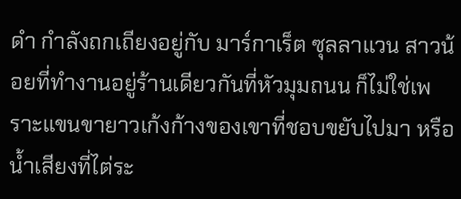ดำ กำลังถกเถียงอยู่กับ มาร์กาเร็ต ซุลลาแวน สาวน้อยที่ทำงานอยู่ร้านเดียวกันที่หัวมุมถนน ก็ไม่ใช่เพราะแขนขายาวเก้งก้างของเขาที่ชอบขยับไปมา หรือน้ำเสียงที่ไต่ระ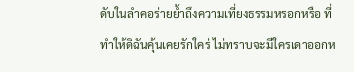ดับในลำคอร่ายย้ำถึงความเที่ยงธรรมหรอกหรือ ที่ทำให้ดิฉันคุ้นเคยรักใคร่ ไม่ทราบจะมีใครเดาออกห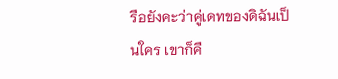รือยังคะว่าคู่เดทของดิฉันเป็นใคร เขาก็คื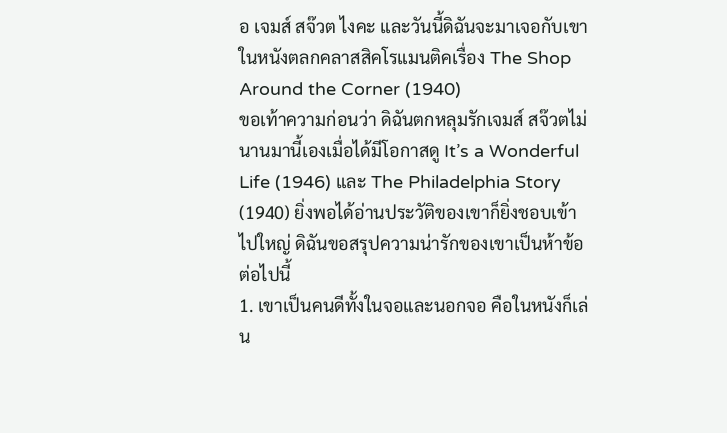อ เจมส์ สจ๊วต ไงคะ และวันนี้ดิฉันจะมาเจอกับเขาในหนังตลกคลาสสิคโรแมนติคเรื่อง The Shop Around the Corner (1940)
ขอเท้าความก่อนว่า ดิฉันตกหลุมรักเจมส์ สจ๊วตไม่นานมานี้เองเมื่อได้มีโอกาสดู It’s a Wonderful Life (1946) และ The Philadelphia Story (1940) ยิ่งพอได้อ่านประวัติของเขาก็ยิ่งชอบเข้าไปใหญ่ ดิฉันขอสรุปความน่ารักของเขาเป็นห้าข้อต่อไปนี้
1. เขาเป็นคนดีทั้งในจอและนอกจอ คือในหนังก็เล่น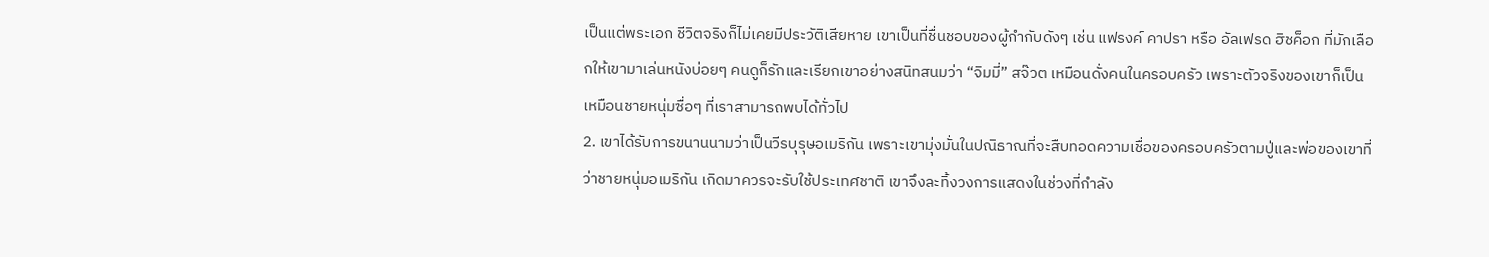เป็นแต่พระเอก ชีวิตจริงก็ไม่เคยมีประวัติเสียหาย เขาเป็นที่ชื่นชอบของผู้กำกับดังๆ เช่น แฟรงค์ คาปรา หรือ อัลเฟรด ฮิชค็อก ที่มักเลือกให้เขามาเล่นหนังบ่อยๆ คนดูก็รักและเรียกเขาอย่างสนิทสนมว่า “จิมมี่” สจ๊วต เหมือนดั่งคนในครอบครัว เพราะตัวจริงของเขาก็เป็นเหมือนชายหนุ่มซื่อๆ ที่เราสามารถพบได้ทั่วไป
2. เขาได้รับการขนานนามว่าเป็นวีรบุรุษอเมริกัน เพราะเขามุ่งมั่นในปณิธาณที่จะสืบทอดความเชื่อของครอบครัวตามปู่และพ่อของเขาที่ว่าชายหนุ่มอเมริกัน เกิดมาควรจะรับใช้ประเทศชาติ เขาจึงละทิ้งวงการแสดงในช่วงที่กำลัง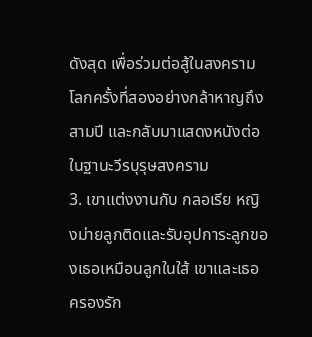ดังสุด เพื่อร่วมต่อสู้ในสงครามโลกครั้งที่สองอย่างกล้าหาญถึงสามปี และกลับมาแสดงหนังต่อในฐานะวีรบุรุษสงคราม
3. เขาแต่งงานกับ กลอเรีย หญิงม่ายลูกติดและรับอุปการะลูกของเธอเหมือนลูกในใส้ เขาและเธอครองรัก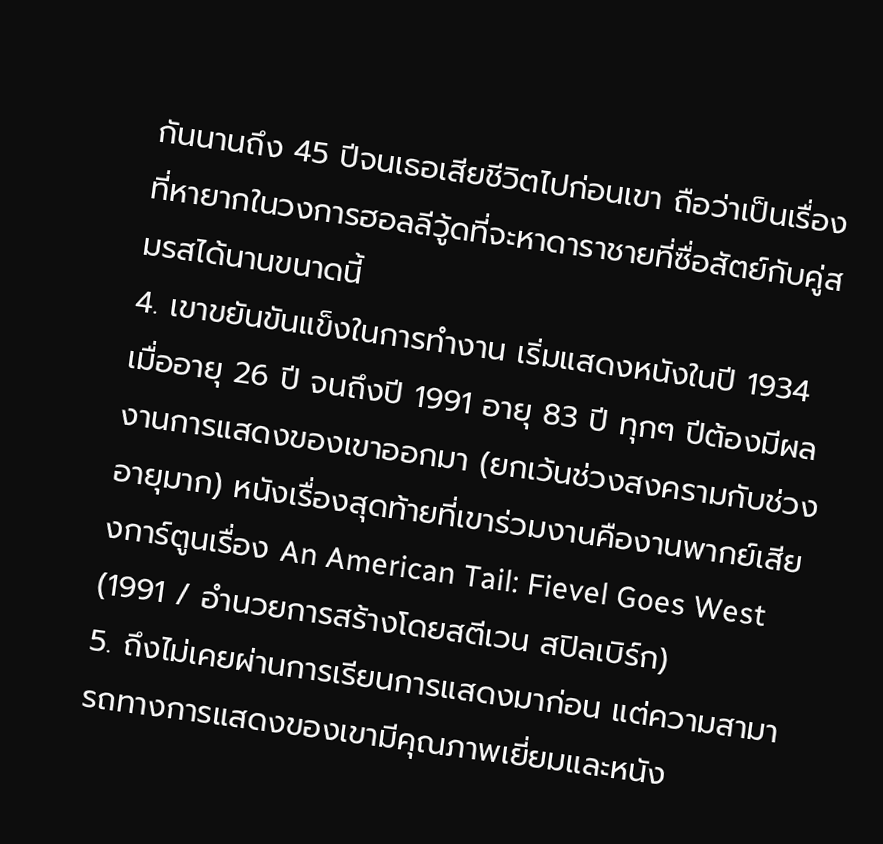กันนานถึง 45 ปีจนเธอเสียชีวิตไปก่อนเขา ถือว่าเป็นเรื่องที่หายากในวงการฮอลลีวู้ดที่จะหาดาราชายที่ซื่อสัตย์กับคู่สมรสได้นานขนาดนี้
4. เขาขยันขันแข็งในการทำงาน เริ่มแสดงหนังในปี 1934 เมื่ออายุ 26 ปี จนถึงปี 1991 อายุ 83 ปี ทุกๆ ปีต้องมีผลงานการแสดงของเขาออกมา (ยกเว้นช่วงสงครามกับช่วงอายุมาก) หนังเรื่องสุดท้ายที่เขาร่วมงานคืองานพากย์เสียงการ์ตูนเรื่อง An American Tail: Fievel Goes West (1991 / อำนวยการสร้างโดยสตีเวน สปิลเบิร์ก)
5. ถึงไม่เคยผ่านการเรียนการแสดงมาก่อน แต่ความสามารถทางการแสดงของเขามีคุณภาพเยี่ยมและหนัง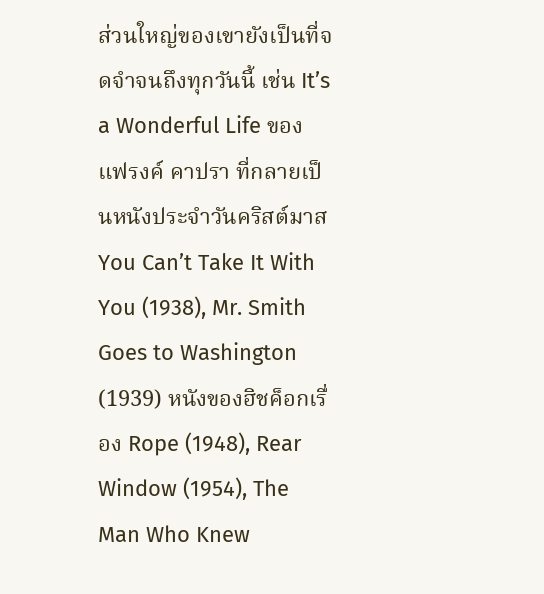ส่วนใหญ่ของเขายังเป็นที่จดจำจนถึงทุกวันนี้ เช่น It’s a Wonderful Life ของ แฟรงค์ คาปรา ที่กลายเป็นหนังประจำวันคริสต์มาส You Can’t Take It With You (1938), Mr. Smith Goes to Washington (1939) หนังของฮิชค็อกเรื่อง Rope (1948), Rear Window (1954), The Man Who Knew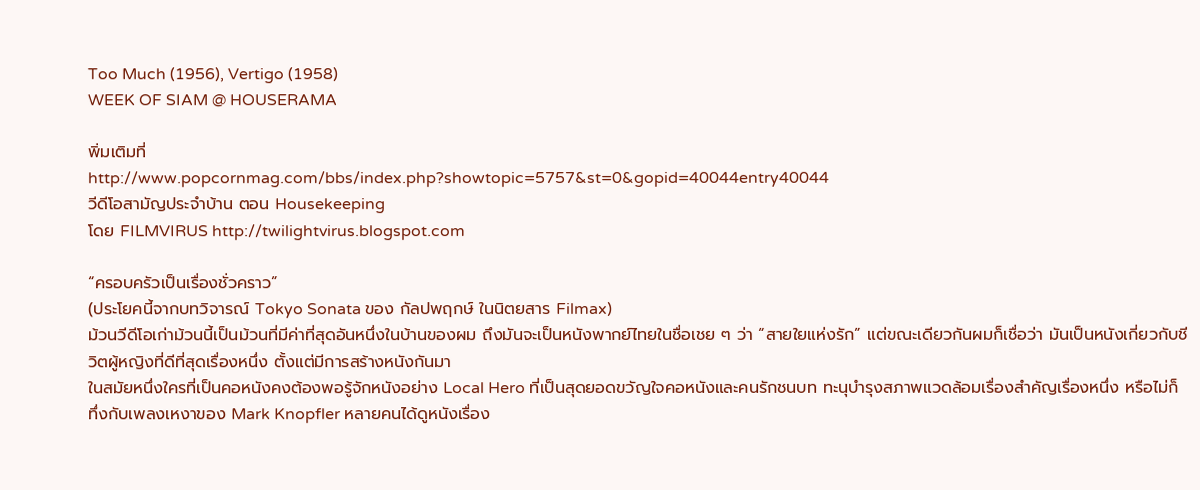Too Much (1956), Vertigo (1958)
WEEK OF SIAM @ HOUSERAMA

พิ่มเติมที่
http://www.popcornmag.com/bbs/index.php?showtopic=5757&st=0&gopid=40044entry40044
วีดีโอสามัญประจำบ้าน ตอน Housekeeping
โดย FILMVIRUS http://twilightvirus.blogspot.com

“ครอบครัวเป็นเรื่องชั่วคราว”
(ประโยคนี้จากบทวิจารณ์ Tokyo Sonata ของ กัลปพฤกษ์ ในนิตยสาร Filmax)
ม้วนวีดีโอเก่าม้วนนี้เป็นม้วนที่มีค่าที่สุดอันหนึ่งในบ้านของผม ถึงมันจะเป็นหนังพากย์ไทยในชื่อเชย ๆ ว่า “สายใยแห่งรัก” แต่ขณะเดียวกันผมก็เชื่อว่า มันเป็นหนังเกี่ยวกับชีวิตผู้หญิงที่ดีที่สุดเรื่องหนึ่ง ตั้งแต่มีการสร้างหนังกันมา
ในสมัยหนึ่งใครที่เป็นคอหนังคงต้องพอรู้จักหนังอย่าง Local Hero ที่เป็นสุดยอดขวัญใจคอหนังและคนรักชนบท ทะนุบำรุงสภาพแวดล้อมเรื่องสำคัญเรื่องหนึ่ง หรือไม่ก็ทึ่งกับเพลงเหงาของ Mark Knopfler หลายคนได้ดูหนังเรื่อง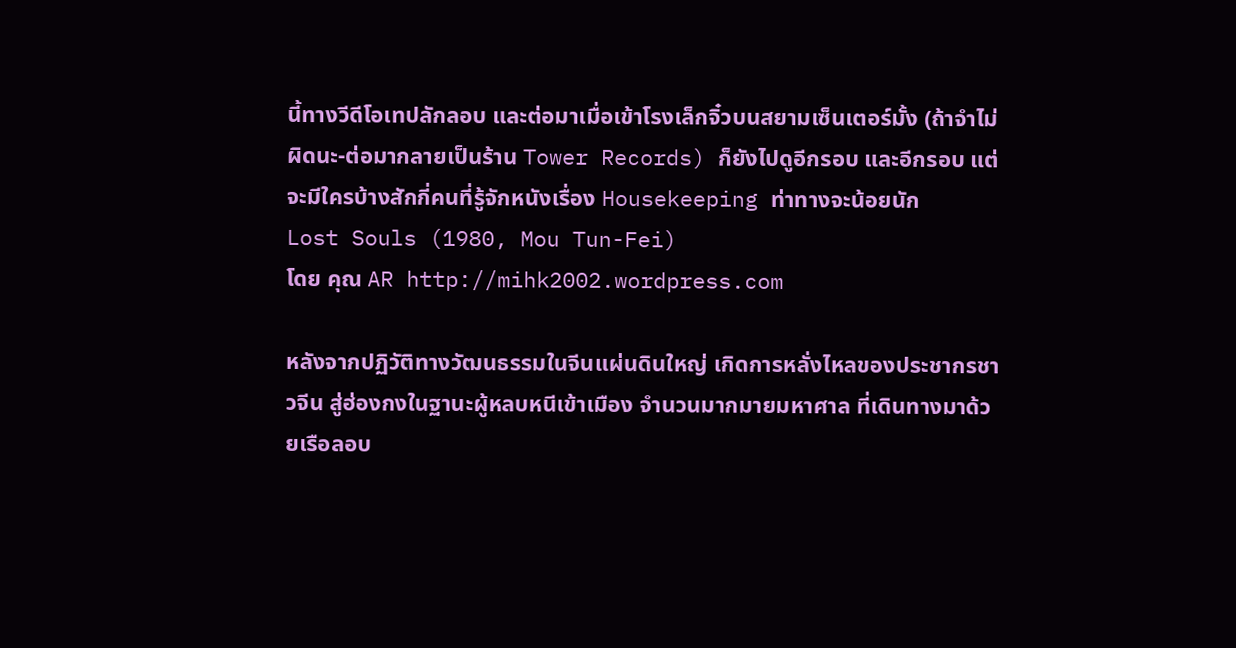นี้ทางวีดีโอเทปลักลอบ และต่อมาเมื่อเข้าโรงเล็กจิ๋วบนสยามเซ็นเตอร์มั้ง (ถ้าจำไม่ผิดนะ-ต่อมากลายเป็นร้าน Tower Records) ก็ยังไปดูอีกรอบ และอีกรอบ แต่จะมีใครบ้างสักกี่คนที่รู้จักหนังเรื่อง Housekeeping ท่าทางจะน้อยนัก
Lost Souls (1980, Mou Tun-Fei)
โดย คุณ AR http://mihk2002.wordpress.com

หลังจากปฏิวัติทางวัฒนธรรมในจีนแผ่นดินใหญ่ เกิดการหลั่งไหลของประชากรชาวจีน สู่ฮ่องกงในฐานะผู้หลบหนีเข้าเมือง จำนวนมากมายมหาศาล ที่เดินทางมาด้วยเรือลอบ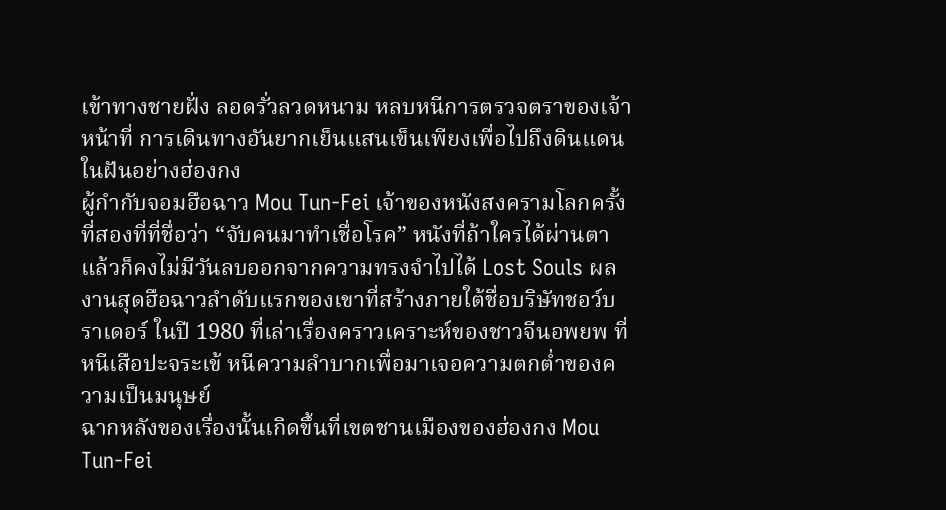เข้าทางชายฝั่ง ลอดรั่วลวดหนาม หลบหนีการตรวจตราของเจ้าหน้าที่ การเดินทางอันยากเย็นแสนเข็นเพียงเพื่อไปถึงดินแดนในฝันอย่างฮ่องกง
ผู้กำกับจอมฮือฉาว Mou Tun-Fei เจ้าของหนังสงครามโลกครั้งที่สองที่ที่ชื่อว่า “จับคนมาทำเชื่อโรค” หนังที่ถ้าใครได้ผ่านตาแล้วก็คงไม่มีวันลบออกจากความทรงจำไปได้ Lost Souls ผลงานสุดฮือฉาวลำดับแรกของเขาที่สร้างภายใต้ชื่อบริษัทชอว์บราเดอร์ ในปี 1980 ที่เล่าเรื่องคราวเคราะห์ของชาวจีนอพยพ ที่หนีเสือปะจระเข้ หนีความลำบากเพื่อมาเจอความตกต่ำของความเป็นมนุษย์
ฉากหลังของเรื่องนั้นเกิดขึ้นที่เขตชานเมืองของฮ่องกง Mou Tun-Fei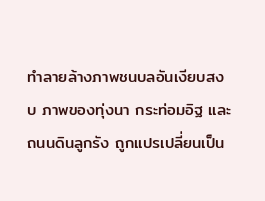ทำลายล้างภาพชนบลอันเงียบสงบ ภาพของทุ่งนา กระท่อมอิฐ และถนนดินลูกรัง ถูกแปรเปลี่ยนเป็น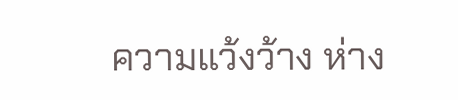ความแว้งว้าง ห่าง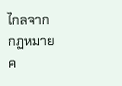ไกลจากกฏหมาย ค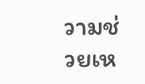วามช่วยเห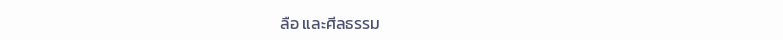ลือ และศีลธรรม